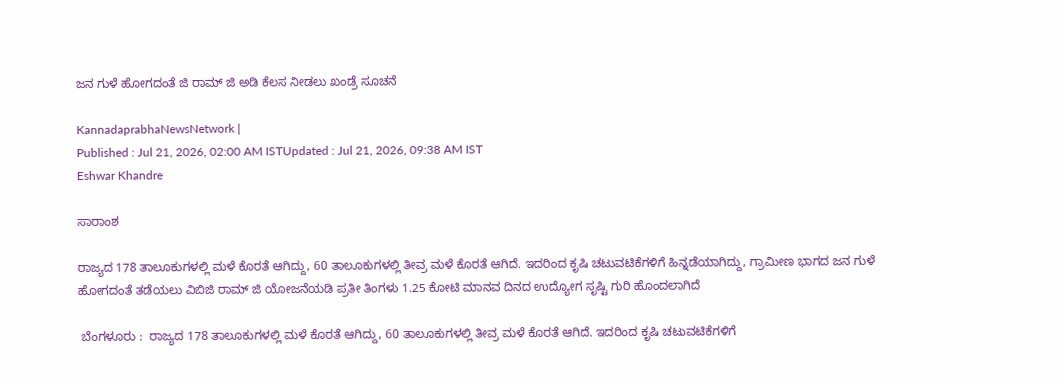ಜನ ಗುಳೆ ಹೋಗದಂತೆ ಜಿ ರಾಮ್‌ ಜಿ ಅಡಿ ಕೆಲಸ ನೀಡಲು ಖಂಡ್ರೆ ಸೂಚನೆ

KannadaprabhaNewsNetwork |
Published : Jul 21, 2026, 02:00 AM ISTUpdated : Jul 21, 2026, 09:38 AM IST
Eshwar Khandre

ಸಾರಾಂಶ

ರಾಜ್ಯದ 178 ತಾಲೂಕುಗಳಲ್ಲಿ ಮಳೆ ಕೊರತೆ ಆಗಿದ್ದು, 60 ತಾಲೂಕುಗಳಲ್ಲಿ ತೀವ್ರ ಮಳೆ ಕೊರತೆ ಆಗಿದೆ. ಇದರಿಂದ ಕೃಷಿ ಚಟುವಟಿಕೆಗಳಿಗೆ ಹಿನ್ನಡೆಯಾಗಿದ್ದು, ಗ್ರಾಮೀಣ ಭಾಗದ ಜನ ಗುಳೆ ಹೋಗದಂತೆ ತಡೆಯಲು ವಿಬಿಜಿ ರಾಮ್‌ ಜಿ ಯೋಜನೆಯಡಿ ಪ್ರತೀ ತಿಂಗಳು 1.25 ಕೋಟಿ ಮಾನವ ದಿನದ ಉದ್ಯೋಗ ಸೃಷ್ಟಿ ಗುರಿ ಹೊಂದಲಾಗಿದೆ

 ಬೆಂಗಳೂರು :  ರಾಜ್ಯದ 178 ತಾಲೂಕುಗಳಲ್ಲಿ ಮಳೆ ಕೊರತೆ ಆಗಿದ್ದು, 60 ತಾಲೂಕುಗಳಲ್ಲಿ ತೀವ್ರ ಮಳೆ ಕೊರತೆ ಆಗಿದೆ. ಇದರಿಂದ ಕೃಷಿ ಚಟುವಟಿಕೆಗಳಿಗೆ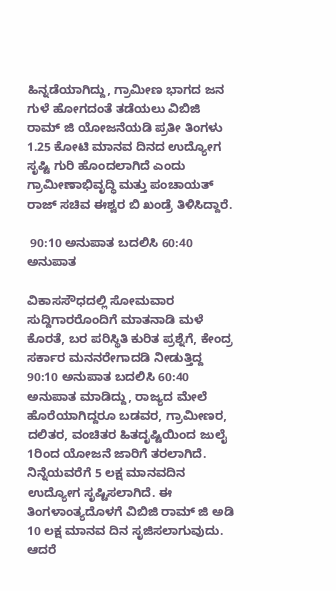ಹಿನ್ನಡೆಯಾಗಿದ್ದು, ಗ್ರಾಮೀಣ ಭಾಗದ ಜನ ಗುಳೆ ಹೋಗದಂತೆ ತಡೆಯಲು ವಿಬಿಜಿ ರಾಮ್‌ ಜಿ ಯೋಜನೆಯಡಿ ಪ್ರತೀ ತಿಂಗಳು 1.25 ಕೋಟಿ ಮಾನವ ದಿನದ ಉದ್ಯೋಗ ಸೃಷ್ಟಿ ಗುರಿ ಹೊಂದಲಾಗಿದೆ ಎಂದು ಗ್ರಾಮೀಣಾಭಿವೃದ್ಧಿ ಮತ್ತು ಪಂಚಾಯತ್ ರಾಜ್ ಸಚಿವ ಈಶ್ವರ ಬಿ ಖಂಡ್ರೆ ತಿಳಿಸಿದ್ದಾರೆ.

 90:10 ಅನುಪಾತ ಬದಲಿಸಿ 60:40 ಅನುಪಾತ

ವಿಕಾಸಸೌಧದಲ್ಲಿ ಸೋಮವಾರ ಸುದ್ದಿಗಾರರೊಂದಿಗೆ ಮಾತನಾಡಿ ಮಳೆ ಕೊರತೆ, ಬರ ಪರಿಸ್ಥಿತಿ ಕುರಿತ ಪ್ರಶ್ನೆಗೆ, ಕೇಂದ್ರ ಸರ್ಕಾರ ಮನನರೇಗಾದಡಿ ನೀಡುತ್ತಿದ್ದ 90:10 ಅನುಪಾತ ಬದಲಿಸಿ 60:40 ಅನುಪಾತ ಮಾಡಿದ್ದು, ರಾಜ್ಯದ ಮೇಲೆ ಹೊರೆಯಾಗಿದ್ದರೂ ಬಡವರ, ಗ್ರಾಮೀಣರ, ದಲಿತರ, ವಂಚಿತರ ಹಿತದೃಷ್ಟಿಯಿಂದ ಜುಲೈ 1ರಿಂದ ಯೋಜನೆ ಜಾರಿಗೆ ತರಲಾಗಿದೆ. ನಿನ್ನೆಯವರೆಗೆ 5 ಲಕ್ಷ ಮಾನವದಿನ ಉದ್ಯೋಗ ಸೃಷ್ಟಿಸಲಾಗಿದೆ. ಈ ತಿಂಗಳಾಂತ್ಯದೊಳಗೆ ವಿಬಿಜಿ ರಾಮ್ ಜಿ ಅಡಿ 10 ಲಕ್ಷ ಮಾನವ ದಿನ ಸೃಜಿಸಲಾಗುವುದು. ಆದರೆ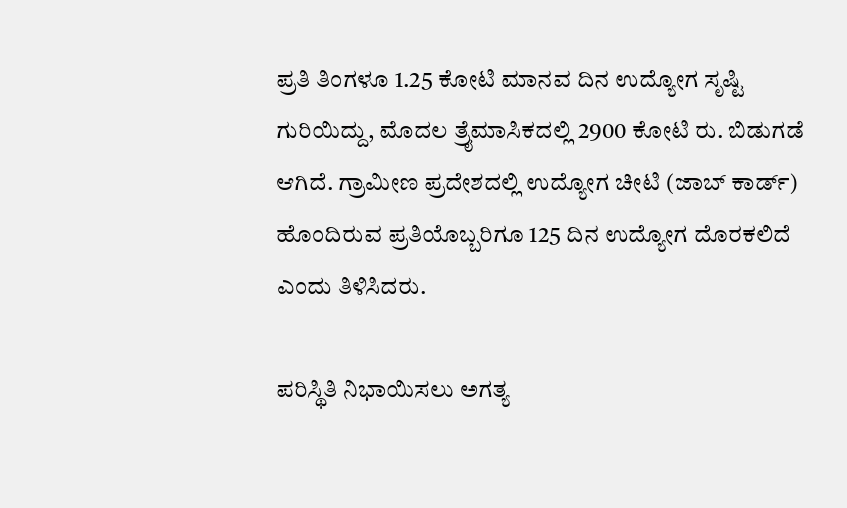ಪ್ರತಿ ತಿಂಗಳೂ 1.25 ಕೋಟಿ ಮಾನವ ದಿನ ಉದ್ಯೋಗ ಸೃಷ್ಟಿ ಗುರಿಯಿದ್ದು, ಮೊದಲ ತ್ರೈಮಾಸಿಕದಲ್ಲಿ 2900 ಕೋಟಿ ರು. ಬಿಡುಗಡೆ ಆಗಿದೆ. ಗ್ರಾಮೀಣ ಪ್ರದೇಶದಲ್ಲಿ ಉದ್ಯೋಗ ಚೀಟಿ (ಜಾಬ್ ಕಾರ್ಡ್) ಹೊಂದಿರುವ ಪ್ರತಿಯೊಬ್ಬರಿಗೂ 125 ದಿನ ಉದ್ಯೋಗ ದೊರಕಲಿದೆ ಎಂದು ತಿಳಿಸಿದರು.

ಪರಿಸ್ಥಿತಿ ನಿಭಾಯಿಸಲು ಅಗತ್ಯ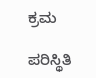ಕ್ರಮ

ಪರಿಸ್ಥಿತಿ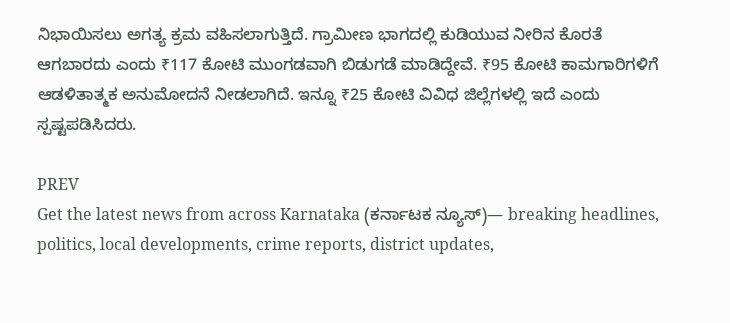ನಿಭಾಯಿಸಲು ಅಗತ್ಯ ಕ್ರಮ ವಹಿಸಲಾಗುತ್ತಿದೆ. ಗ್ರಾಮೀಣ ಭಾಗದಲ್ಲಿ ಕುಡಿಯುವ ನೀರಿನ ಕೊರತೆ ಆಗಬಾರದು ಎಂದು ₹117 ಕೋಟಿ ಮುಂಗಡವಾಗಿ ಬಿಡುಗಡೆ ಮಾಡಿದ್ದೇವೆ. ₹95 ಕೋಟಿ ಕಾಮಗಾರಿಗಳಿಗೆ ಆಡಳಿತಾತ್ಮಕ ಅನುಮೋದನೆ ನೀಡಲಾಗಿದೆ. ಇನ್ನೂ ₹25 ಕೋಟಿ ವಿವಿಧ ಜಿಲ್ಲೆಗಳಲ್ಲಿ ಇದೆ ಎಂದು ಸ್ಪಷ್ಟಪಡಿಸಿದರು.

PREV
Get the latest news from across Karnataka (ಕರ್ನಾಟಕ ನ್ಯೂಸ್)— breaking headlines, politics, local developments, crime reports, district updates,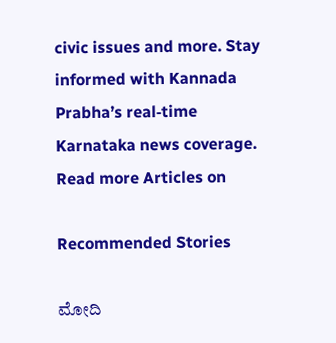civic issues and more. Stay informed with Kannada Prabha’s real‑time Karnataka news coverage.
Read more Articles on

Recommended Stories

ಮೋದಿ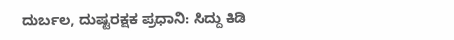ದುರ್ಬಲ, ದುಷ್ಟರಕ್ಷಕ ಪ್ರಧಾನಿ: ಸಿದ್ದು ಕಿಡಿ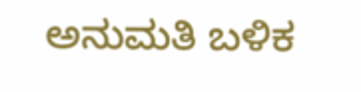ಅನುಮತಿ ಬಳಿಕ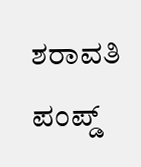ಶರಾವತಿ ಪಂಪ್ಡ್‌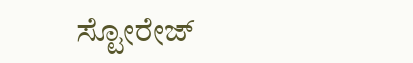ಸ್ಟೋರೇಜ್‌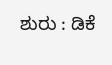ಶುರು : ಡಿಕೆ